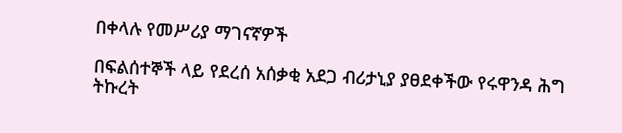በቀላሉ የመሥሪያ ማገናኛዎች

በፍልሰተኞች ላይ የደረሰ አሰቃቂ አደጋ ብሪታኒያ ያፀደቀችው የሩዋንዳ ሕግ ትኩረት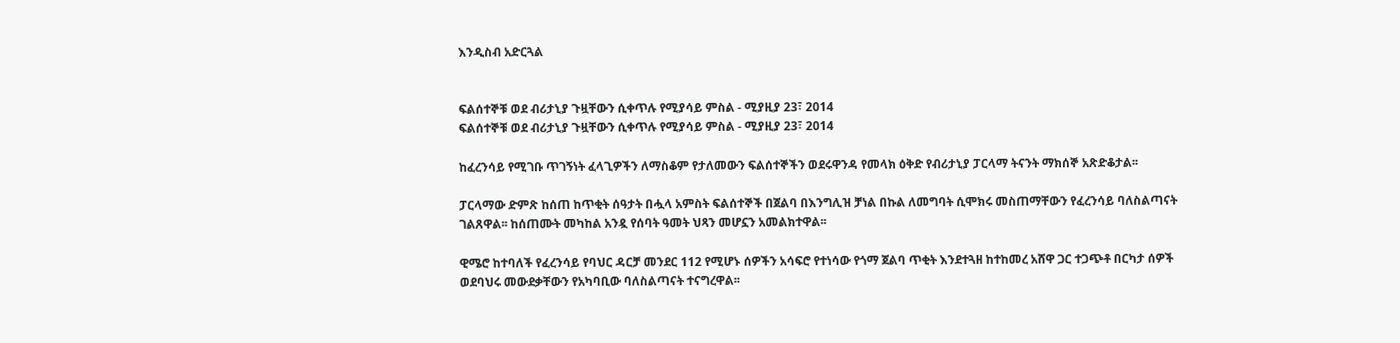እንዲስብ አድርጓል


ፍልሰተኞቹ ወደ ብሪታኒያ ጉዟቸውን ሲቀጥሉ የሚያሳይ ምስል - ሚያዚያ 23፣ 2014
ፍልሰተኞቹ ወደ ብሪታኒያ ጉዟቸውን ሲቀጥሉ የሚያሳይ ምስል - ሚያዚያ 23፣ 2014

ከፈረንሳይ የሚገቡ ጥገኝነት ፈላጊዎችን ለማስቆም የታለመውን ፍልሰተኞችን ወደሩዋንዳ የመላክ ዕቅድ የብሪታኒያ ፓርላማ ትናንት ማክሰኞ አጽድቆታል፡፡

ፓርላማው ድምጽ ከሰጠ ከጥቂት ሰዓታት በሗላ አምስት ፍልሰተኞች በጀልባ በእንግሊዝ ቻነል በኩል ለመግባት ሲሞክሩ መስጠማቸውን የፈረንሳይ ባለስልጣናት ገልጸዋል፡፡ ከሰጠሙት መካከል አንዷ የሰባት ዓመት ህጻን መሆኗን አመልክተዋል፡፡

ዊሜሮ ከተባለች የፈረንሳይ የባህር ዳርቻ መንደር 112 የሚሆኑ ሰዎችን አሳፍሮ የተነሳው የጎማ ጀልባ ጥቂት እንደተጓዘ ከተከመረ አሸዋ ጋር ተጋጭቶ በርካታ ሰዎች ወደባህሩ መውደቃቸውን የአካባቢው ባለስልጣናት ተናግረዋል፡፡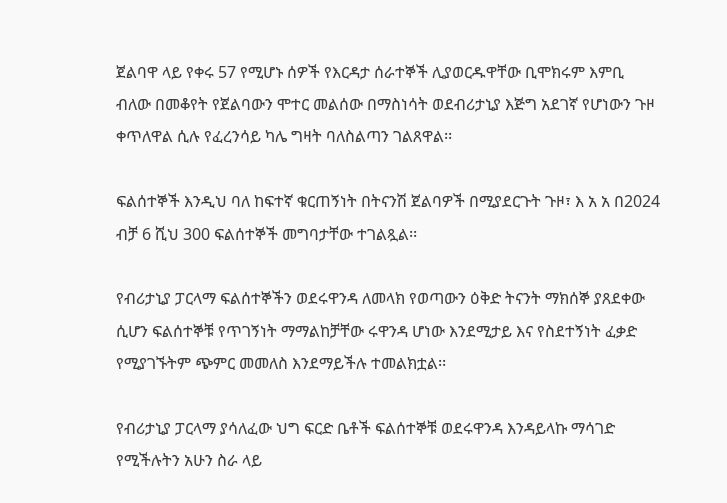ጀልባዋ ላይ የቀሩ 57 የሚሆኑ ሰዎች የእርዳታ ሰራተኞች ሊያወርዱዋቸው ቢሞክሩም እምቢ ብለው በመቆየት የጀልባውን ሞተር መልሰው በማስነሳት ወደብሪታኒያ እጅግ አደገኛ የሆነውን ጉዞ ቀጥለዋል ሲሉ የፈረንሳይ ካሌ ግዛት ባለስልጣን ገልጸዋል፡፡

ፍልሰተኞች እንዲህ ባለ ከፍተኛ ቁርጠኝነት በትናንሽ ጀልባዎች በሚያደርጉት ጉዞ፣ እ አ አ በ2024 ብቻ 6 ሺህ 300 ፍልሰተኞች መግባታቸው ተገልጿል፡፡

የብሪታኒያ ፓርላማ ፍልሰተኞችን ወደሩዋንዳ ለመላክ የወጣውን ዕቅድ ትናንት ማክሰኞ ያጸደቀው ሲሆን ፍልሰተኞቹ የጥገኝነት ማማልከቻቸው ሩዋንዳ ሆነው እንደሚታይ እና የስደተኝነት ፈቃድ የሚያገኙትም ጭምር መመለስ እንደማይችሉ ተመልክቷል፡፡

የብሪታኒያ ፓርላማ ያሳለፈው ህግ ፍርድ ቤቶች ፍልሰተኞቹ ወደሩዋንዳ እንዳይላኩ ማሳገድ የሚችሉትን አሁን ስራ ላይ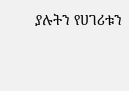ያሉትን የሀገሪቱን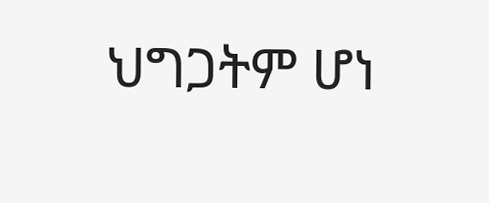ህግጋትም ሆነ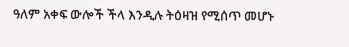ዓለም አቀፍ ውሎች ችላ እንዲሉ ትዕዛዝ የሚሰጥ መሆኑ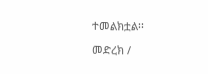ተመልክቷል፡፡

መድረክ /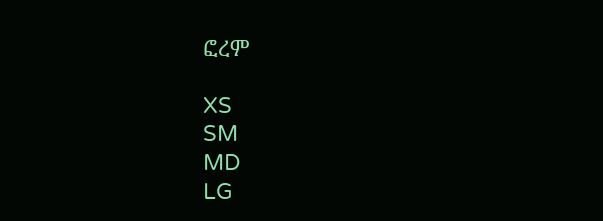ፎረም

XS
SM
MD
LG